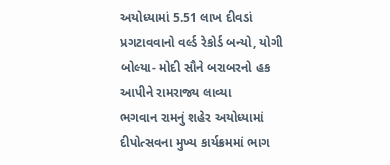અયોધ્યામાં 5.51 લાખ દીવડાં પ્રગટાવવાનો વર્લ્ડ રેકોર્ડ બન્યો, યોગી બોલ્યા- મોદી સૌને બરાબરનો હક આપીને રામરાજ્ય લાવ્યા
ભગવાન રામનું શહેર અયોધ્યામાં દીપોત્સવના મુખ્ય કાર્યક્રમમાં ભાગ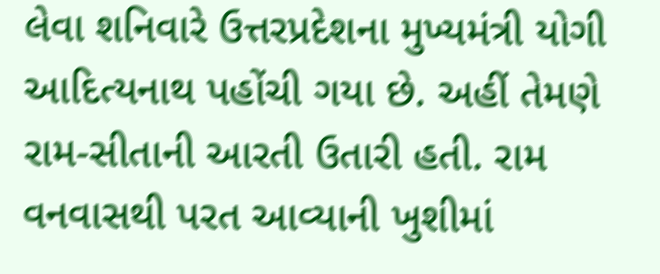લેવા શનિવારે ઉત્તરપ્રદેશના મુખ્યમંત્રી યોગી આદિત્યનાથ પહોંચી ગયા છે. અહીં તેમણે રામ-સીતાની આરતી ઉતારી હતી. રામ વનવાસથી પરત આવ્યાની ખુશીમાં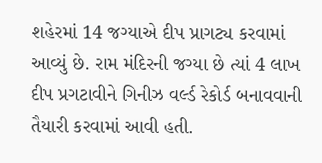શહેરમાં 14 જગ્યાએ દીપ પ્રાગટ્ય કરવામાં આવ્યું છે. રામ મંદિરની જગ્યા છે ત્યાં 4 લાખ દીપ પ્રગટાવીને ગિનીઝ વર્લ્ડ રેકોર્ડ બનાવવાની તૈયારી કરવામાં આવી હતી.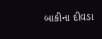બાકીના દીવડા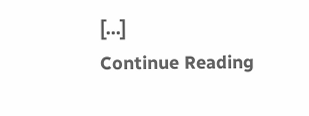[…]
Continue Reading